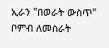ኢራን "በወራት ውስጥ" ቦምብ ለመስራት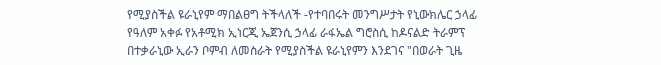የሚያስችል ዩራኒየም ማበልፀግ ትችላለች -የተባበሩት መንግሥታት የኒውክሌር ኃላፊ
የዓለም አቀፉ የአቶሚክ ኢነርጂ ኤጀንሲ ኃላፊ ራፋኤል ግሮስሲ ከዶናልድ ትራምፕ በተቃራኒው ኢራን ቦምብ ለመስራት የሚያስችል ዩራኒየምን እንደገና "በወራት ጊዜ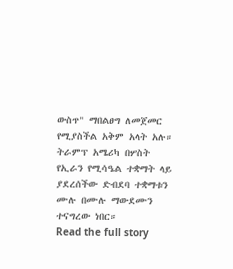ውስጥ" ማበልፀግ ለመጀመር የሚያስችል አቅም አላት አሉ። ትራምፕ አሜሪካ በሦስት የኢራን የሚሳዔል ተቋማት ላይ ያደረሰችው ድብደባ ተቋማቱን ሙሉ በሙሉ ማውደሙን ተናግረው ነበር።
Read the full story